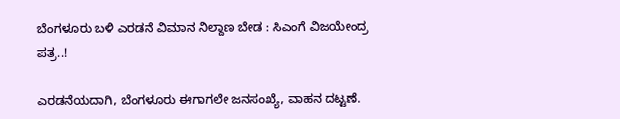ಬೆಂಗಳೂರು ಬಳಿ ಎರಡನೆ ವಿಮಾನ‌ ನಿಲ್ದಾಣ ಬೇಡ : ಸಿಎಂಗೆ ವಿಜಯೇಂದ್ರ ಪತ್ರ..!

ಎರಡನೆಯದಾಗಿ, ಬೆಂಗಳೂರು ಈಗಾಗಲೇ ಜನಸಂಖ್ಯೆ, ವಾಹನ ದಟ್ಟಣೆ.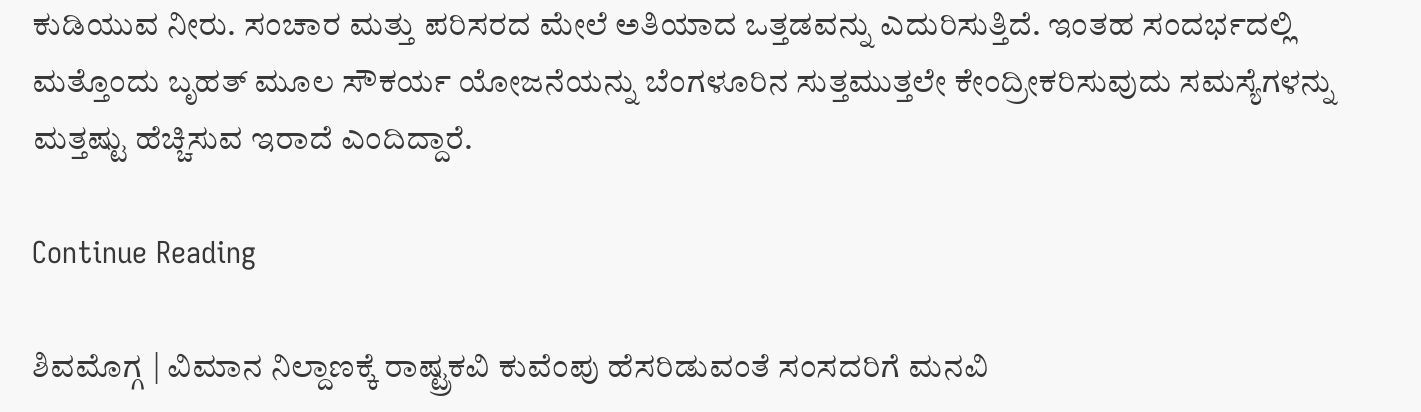ಕುಡಿಯುವ ನೀರು. ಸಂಚಾರ ಮತ್ತು ಪರಿಸರದ ಮೇಲೆ ಅತಿಯಾದ ಒತ್ತಡವನ್ನು ಎದುರಿಸುತ್ತಿದೆ. ಇಂತಹ ಸಂದರ್ಭದಲ್ಲಿ ಮತ್ತೊಂದು ಬೃಹತ್ ಮೂಲ ಸೌಕರ್ಯ ಯೋಜನೆಯನ್ನು ಬೆಂಗಳೂರಿನ ಸುತ್ತಮುತ್ತಲೇ ಕೇಂದ್ರೀಕರಿಸುವುದು ಸಮಸ್ಯೆಗಳನ್ನು ಮತ್ತಷ್ಟು ಹೆಚ್ಚಿಸುವ ಇರಾದೆ ಎಂದಿದ್ದಾರೆ.

Continue Reading

ಶಿವಮೊಗ್ಗ | ವಿಮಾನ ನಿಲ್ದಾಣಕ್ಕೆ ರಾಷ್ಟ್ರಕವಿ ಕುವೆಂಪು ಹೆಸರಿಡುವಂತೆ ಸಂಸದರಿಗೆ ಮನವಿ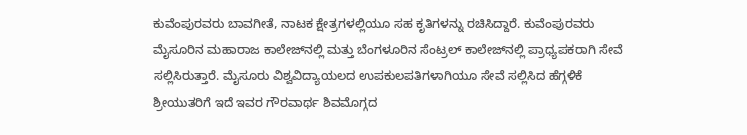ಕುವೆಂಪುರವರು ಬಾವಗೀತೆ, ನಾಟಕ ಕ್ಷೇತ್ರಗಳಲ್ಲಿಯೂ ಸಹ ಕೃತಿಗಳನ್ನು ರಚಿಸಿದ್ದಾರೆ. ಕುವೆಂಪುರವರು ಮೈಸೂರಿನ ಮಹಾರಾಜ ಕಾಲೇಜ್‌ನಲ್ಲಿ ಮತ್ತು ಬೆಂಗಳೂರಿನ ಸೆಂಟ್ರಲ್ ಕಾಲೇಜ್‌ನಲ್ಲಿ ಪ್ರಾಧ್ಯಪಕರಾಗಿ ಸೇವೆ ಸಲ್ಲಿಸಿರುತ್ತಾರೆ. ಮೈಸೂರು ವಿಶ್ವವಿದ್ಯಾಯಲದ ಉಪಕುಲಪತಿಗಳಾಗಿಯೂ ಸೇವೆ ಸಲ್ಲಿಸಿದ ಹೆಗ್ಗಳಿಕೆ ಶ್ರೀಯುತರಿಗೆ ಇದೆ ಇವರ ಗೌರವಾರ್ಥ ಶಿವಮೊಗ್ಗದ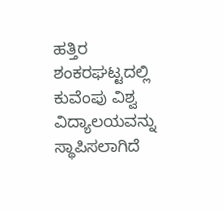ಹತ್ತಿರ ಶಂಕರಘಟ್ಟದಲ್ಲಿ ಕುವೆಂಪು ವಿಶ್ವ ವಿದ್ಯಾಲಯವನ್ನು ಸ್ಥಾಪಿಸಲಾಗಿದೆ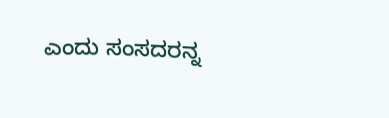ಎಂದು ಸಂಸದರನ್ನ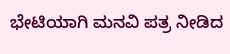ಭೇಟಿಯಾಗಿ ಮನವಿ ಪತ್ರ ನೀಡಿದ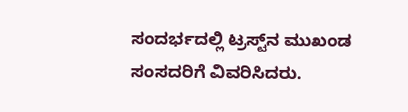ಸಂದರ್ಭದಲ್ಲಿ ಟ್ರಸ್ಟ್‌ನ ಮುಖಂಡ ಸಂಸದರಿಗೆ ವಿವರಿಸಿದರು.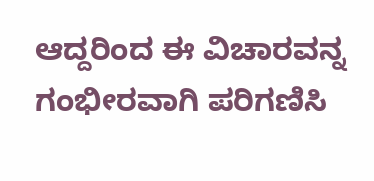ಆದ್ದರಿಂದ ಈ ವಿಚಾರವನ್ನ ಗಂಭೀರವಾಗಿ ಪರಿಗಣಿಸಿ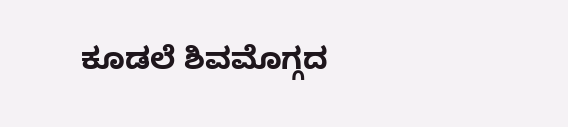ಕೂಡಲೆ ಶಿವಮೊಗ್ಗದ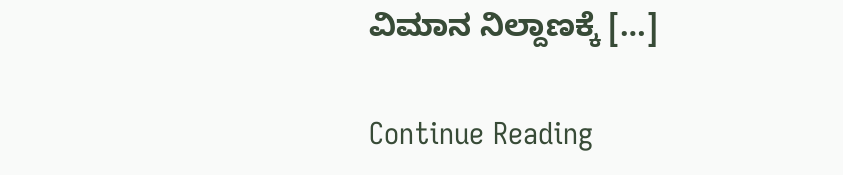ವಿಮಾನ ನಿಲ್ದಾಣಕ್ಕೆ […]

Continue Reading